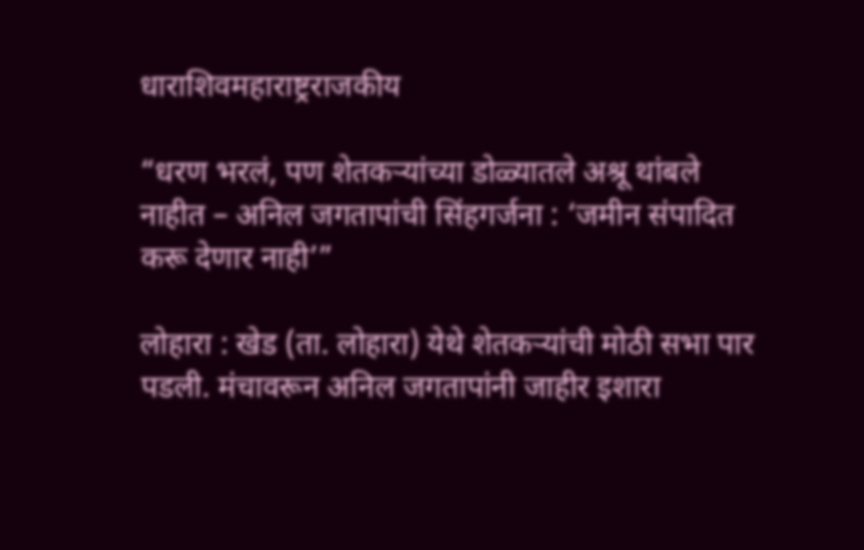धाराशिवमहाराष्ट्रराजकीय

“धरण भरलं, पण शेतकऱ्यांच्या डोळ्यातले अश्रू थांबले नाहीत – अनिल जगतापांची सिंहगर्जना : ‘जमीन संपादित करू देणार नाही’”

लोहारा : खेड (ता. लोहारा) येथे शेतकऱ्यांची मोठी सभा पार पडली. मंचावरून अनिल जगतापांनी जाहीर इशारा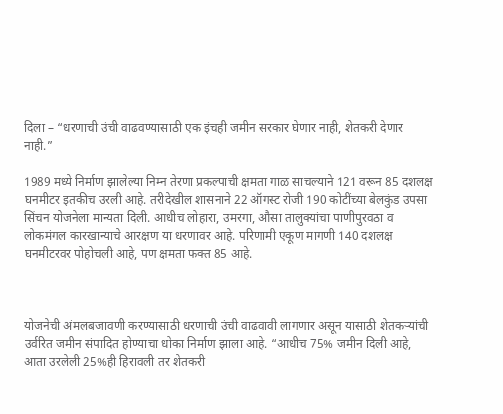दिला – “धरणाची उंची वाढवण्यासाठी एक इंचही जमीन सरकार घेणार नाही, शेतकरी देणार नाही.”

1989 मध्ये निर्माण झालेल्या निम्न तेरणा प्रकल्पाची क्षमता गाळ साचल्याने 121 वरून 85 दशलक्ष घनमीटर इतकीच उरली आहे. तरीदेखील शासनाने 22 ऑगस्ट रोजी 190 कोटींच्या बेलकुंड उपसा सिंचन योजनेला मान्यता दिली. आधीच लोहारा, उमरगा, औसा तालुक्यांचा पाणीपुरवठा व लोकमंगल कारखान्याचे आरक्षण या धरणावर आहे. परिणामी एकूण मागणी 140 दशलक्ष घनमीटरवर पोहोचली आहे, पण क्षमता फक्त 85 आहे.



योजनेची अंमलबजावणी करण्यासाठी धरणाची उंची वाढवावी लागणार असून यासाठी शेतकऱ्यांची उर्वरित जमीन संपादित होण्याचा धोका निर्माण झाला आहे. “आधीच 75% जमीन दिली आहे, आता उरलेली 25%ही हिरावली तर शेतकरी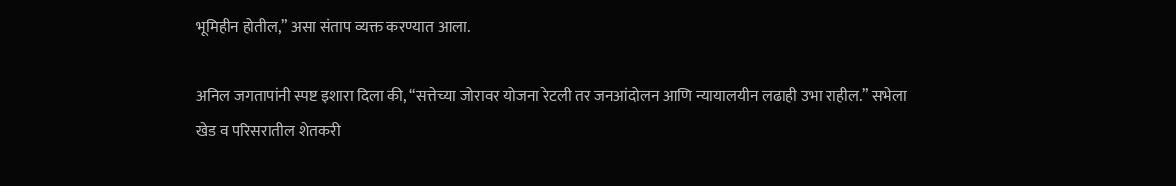भूमिहीन होतील,” असा संताप व्यक्त करण्यात आला.

अनिल जगतापांनी स्पष्ट इशारा दिला की, “सत्तेच्या जोरावर योजना रेटली तर जनआंदोलन आणि न्यायालयीन लढाही उभा राहील.” सभेला खेड व परिसरातील शेतकरी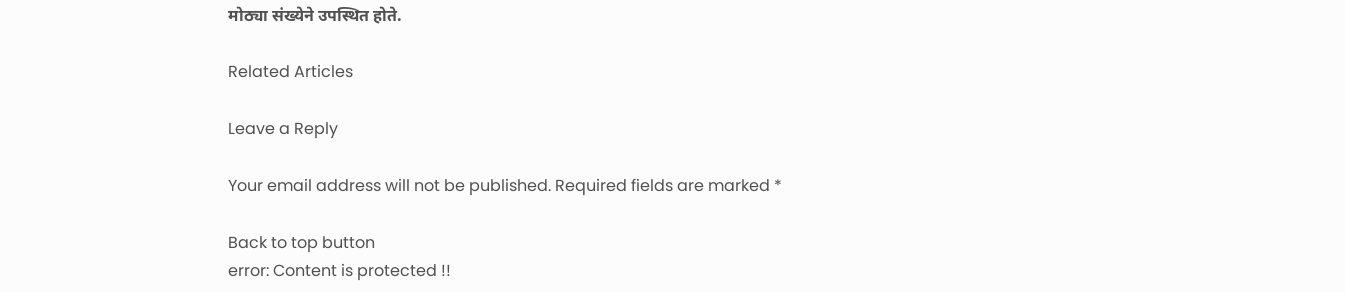मोठ्या संख्येने उपस्थित होते.

Related Articles

Leave a Reply

Your email address will not be published. Required fields are marked *

Back to top button
error: Content is protected !!